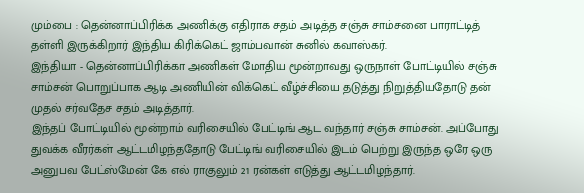மும்பை : தென்னாப்பிரிக்க அணிக்கு எதிராக சதம் அடித்த சஞ்சு சாம்சனை பாராட்டித் தள்ளி இருக்கிறார் இந்திய கிரிக்கெட் ஜாம்பவான் சுனில் கவாஸ்கர்.
இந்தியா - தென்னாப்பிரிக்கா அணிகள் மோதிய மூன்றாவது ஒருநாள் போட்டியில் சஞ்சு சாம்சன் பொறுப்பாக ஆடி அணியின் விக்கெட் வீழ்ச்சியை தடுத்து நிறுத்தியதோடு தன் முதல் சர்வதேச சதம் அடித்தார்.
இந்தப் போட்டியில் மூன்றாம் வரிசையில் பேட்டிங் ஆட வந்தார் சஞ்சு சாம்சன். அப்போது துவக்க வீரர்கள் ஆட்டமிழந்ததோடு பேட்டிங் வரிசையில் இடம் பெற்று இருந்த ஒரே ஒரு அனுபவ பேட்ஸ்மேன் கே எல் ராகுலும் 21 ரன்கள் எடுத்து ஆட்டமிழந்தார்.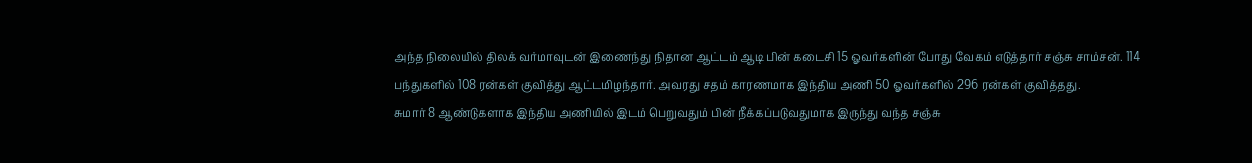அந்த நிலையில் திலக் வர்மாவுடன் இணைந்து நிதான ஆட்டம் ஆடி பின் கடைசி 15 ஓவர்களின் போது வேகம் எடுத்தார் சஞ்சு சாம்சன். 114 பந்துகளில் 108 ரன்கள் குவித்து ஆட்டமிழந்தார். அவரது சதம் காரணமாக இந்திய அணி 50 ஓவர்களில் 296 ரன்கள் குவித்தது.
சுமார் 8 ஆண்டுகளாக இந்திய அணியில் இடம் பெறுவதும் பின் நீக்கப்படுவதுமாக இருந்து வந்த சஞ்சு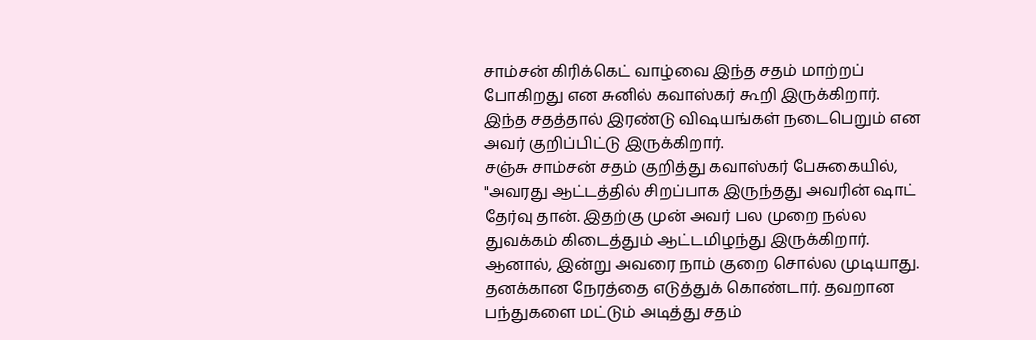சாம்சன் கிரிக்கெட் வாழ்வை இந்த சதம் மாற்றப் போகிறது என சுனில் கவாஸ்கர் கூறி இருக்கிறார். இந்த சதத்தால் இரண்டு விஷயங்கள் நடைபெறும் என அவர் குறிப்பிட்டு இருக்கிறார்.
சஞ்சு சாம்சன் சதம் குறித்து கவாஸ்கர் பேசுகையில், "அவரது ஆட்டத்தில் சிறப்பாக இருந்தது அவரின் ஷாட் தேர்வு தான். இதற்கு முன் அவர் பல முறை நல்ல துவக்கம் கிடைத்தும் ஆட்டமிழந்து இருக்கிறார். ஆனால், இன்று அவரை நாம் குறை சொல்ல முடியாது. தனக்கான நேரத்தை எடுத்துக் கொண்டார். தவறான பந்துகளை மட்டும் அடித்து சதம்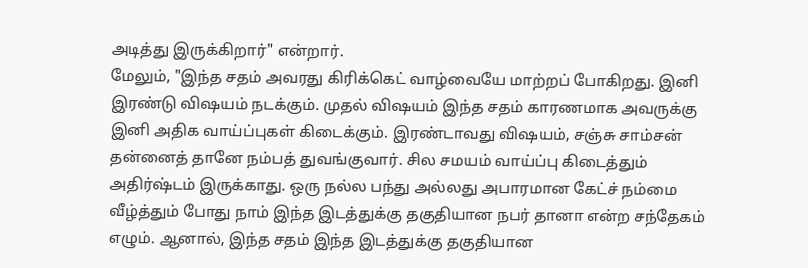அடித்து இருக்கிறார்" என்றார்.
மேலும், "இந்த சதம் அவரது கிரிக்கெட் வாழ்வையே மாற்றப் போகிறது. இனி இரண்டு விஷயம் நடக்கும். முதல் விஷயம் இந்த சதம் காரணமாக அவருக்கு இனி அதிக வாய்ப்புகள் கிடைக்கும். இரண்டாவது விஷயம், சஞ்சு சாம்சன் தன்னைத் தானே நம்பத் துவங்குவார். சில சமயம் வாய்ப்பு கிடைத்தும் அதிர்ஷ்டம் இருக்காது. ஒரு நல்ல பந்து அல்லது அபாரமான கேட்ச் நம்மை வீழ்த்தும் போது நாம் இந்த இடத்துக்கு தகுதியான நபர் தானா என்ற சந்தேகம் எழும். ஆனால், இந்த சதம் இந்த இடத்துக்கு தகுதியான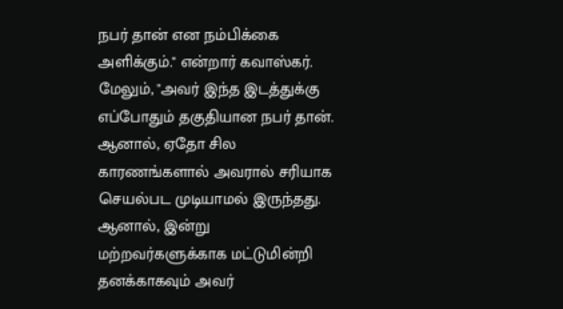நபர் தான் என நம்பிக்கை அளிக்கும்." என்றார் கவாஸ்கர்.
மேலும், "அவர் இந்த இடத்துக்கு எப்போதும் தகுதியான நபர் தான். ஆனால், ஏதோ சில காரணங்களால் அவரால் சரியாக செயல்பட முடியாமல் இருந்தது. ஆனால், இன்று மற்றவர்களுக்காக மட்டுமின்றி தனக்காகவும் அவர்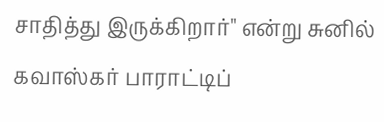சாதித்து இருக்கிறார்" என்று சுனில் கவாஸ்கர் பாராட்டிப்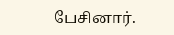பேசினார்.